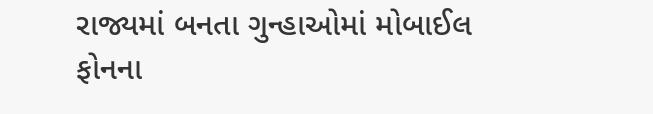રાજ્યમાં બનતા ગુન્હાઓમાં મોબાઈલ ફોનના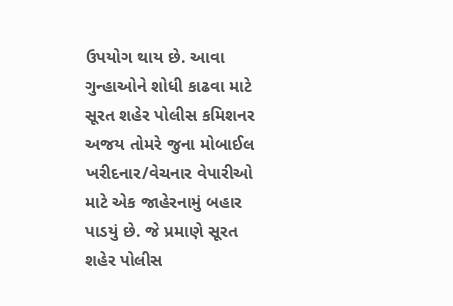ઉપયોગ થાય છે. આવા ગુન્હાઓને શોધી કાઢવા માટે સૂરત શહેર પોલીસ કમિશનર અજય તોમરે જુના મોબાઈલ ખરીદનાર/વેચનાર વેપારીઓ માટે એક જાહેરનામું બહાર પાડયું છે. જે પ્રમાણે સૂરત શહેર પોલીસ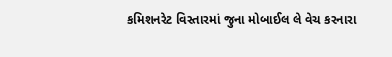કમિશનરેટ વિસ્તારમાં જુના મોબાઈલ લે વેચ કરનારા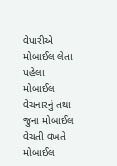વેપારીએ મોબાઈલ લેતા પહેલા મોબાઈલ વેચનારનું તથા જુના મોબાઈલ વેચતી વખતે મોબાઈલ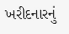ખરીદનારનું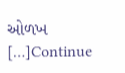ઓળખ […]Continue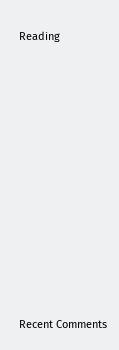Reading


















Recent Comments